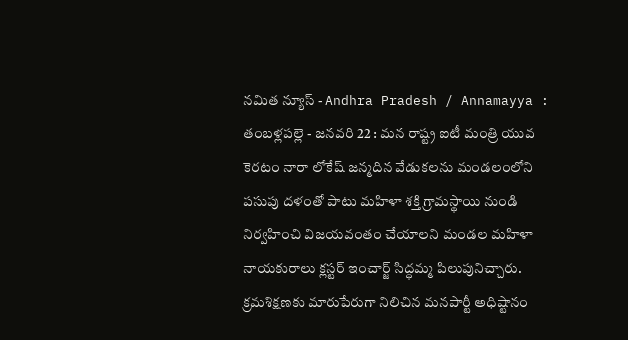నమిత న్యూస్ - Andhra Pradesh / Annamayya : తంబళ్లపల్లె - జనవరి 22 : మన రాష్ట్ర ఐటీ మంత్రి యువ కెరటం నారా లోకేష్ జన్మదిన వేడుకలను మండలంలోని పసుపు దళంతో పాటు మహిళా శక్తి గ్రామస్థాయి నుండి నిర్వహించి విజయవంతం చేయాలని మండల మహిళా నాయకురాలు క్లస్టర్ ఇంచార్జ్ సిద్ధమ్మ పిలుపునిచ్చారు. క్రమశిక్షణకు మారుపేరుగా నిలిచిన మనపార్టీ అధిష్టానం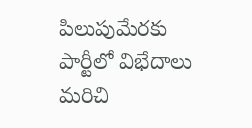పిలుపుమేరకు పార్టీలో విభేదాలు మరిచి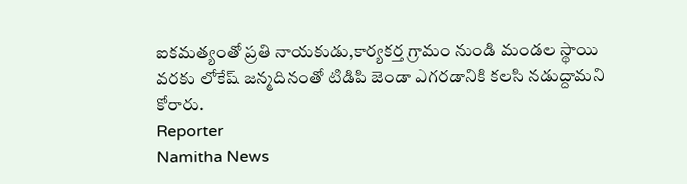ఐకమత్యంతో ప్రతి నాయకుడు,కార్యకర్త గ్రామం నుండి మండల స్థాయి వరకు లోకేష్ జన్మదినంతో టిడిపి జెండా ఎగరడానికి కలసి నడుద్దామని కోరారు.
Reporter
Namitha News